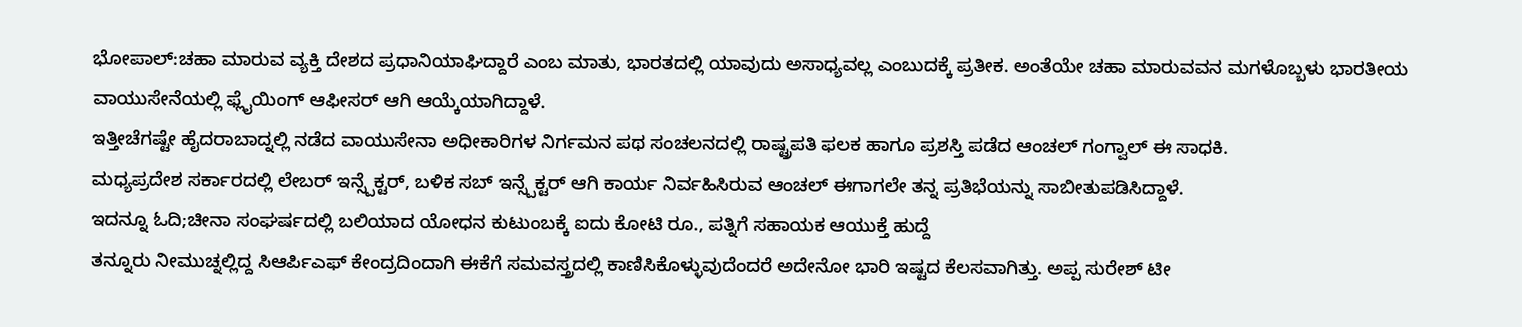ಭೋಪಾಲ್:ಚಹಾ ಮಾರುವ ವ್ಯಕ್ತಿ ದೇಶದ ಪ್ರಧಾನಿಯಾಘಿದ್ದಾರೆ ಎಂಬ ಮಾತು, ಭಾರತದಲ್ಲಿ ಯಾವುದು ಅಸಾಧ್ಯವಲ್ಲ ಎಂಬುದಕ್ಕೆ ಪ್ರತೀಕ. ಅಂತೆಯೇ ಚಹಾ ಮಾರುವವನ ಮಗಳೊಬ್ಬಳು ಭಾರತೀಯ ವಾಯುಸೇನೆಯಲ್ಲಿ ಫ್ಲೈಯಿಂಗ್ ಆಫೀಸರ್ ಆಗಿ ಆಯ್ಕೆಯಾಗಿದ್ದಾಳೆ.
ಇತ್ತೀಚೆಗಷ್ಟೇ ಹೈದರಾಬಾದ್ನಲ್ಲಿ ನಡೆದ ವಾಯುಸೇನಾ ಅಧೀಕಾರಿಗಳ ನಿರ್ಗಮನ ಪಥ ಸಂಚಲನದಲ್ಲಿ ರಾಷ್ಟ್ರಪತಿ ಫಲಕ ಹಾಗೂ ಪ್ರಶಸ್ತಿ ಪಡೆದ ಆಂಚಲ್ ಗಂಗ್ವಾಲ್ ಈ ಸಾಧಕಿ.
ಮಧ್ಯಪ್ರದೇಶ ಸರ್ಕಾರದಲ್ಲಿ ಲೇಬರ್ ಇನ್ಸ್ಪೆಕ್ಟರ್, ಬಳಿಕ ಸಬ್ ಇನ್ಸ್ಪೆಕ್ಟರ್ ಆಗಿ ಕಾರ್ಯ ನಿರ್ವಹಿಸಿರುವ ಆಂಚಲ್ ಈಗಾಗಲೇ ತನ್ನ ಪ್ರತಿಭೆಯನ್ನು ಸಾಬೀತುಪಡಿಸಿದ್ದಾಳೆ.
ಇದನ್ನೂ ಓದಿ;ಚೀನಾ ಸಂಘರ್ಷದಲ್ಲಿ ಬಲಿಯಾದ ಯೋಧನ ಕುಟುಂಬಕ್ಕೆ ಐದು ಕೋಟಿ ರೂ., ಪತ್ನಿಗೆ ಸಹಾಯಕ ಆಯುಕ್ತೆ ಹುದ್ದೆ
ತನ್ನೂರು ನೀಮುಚ್ನಲ್ಲಿದ್ದ ಸಿಆರ್ಪಿಎಫ್ ಕೇಂದ್ರದಿಂದಾಗಿ ಈಕೆಗೆ ಸಮವಸ್ತ್ರದಲ್ಲಿ ಕಾಣಿಸಿಕೊಳ್ಳುವುದೆಂದರೆ ಅದೇನೋ ಭಾರಿ ಇಷ್ಟದ ಕೆಲಸವಾಗಿತ್ತು. ಅಪ್ಪ ಸುರೇಶ್ ಟೀ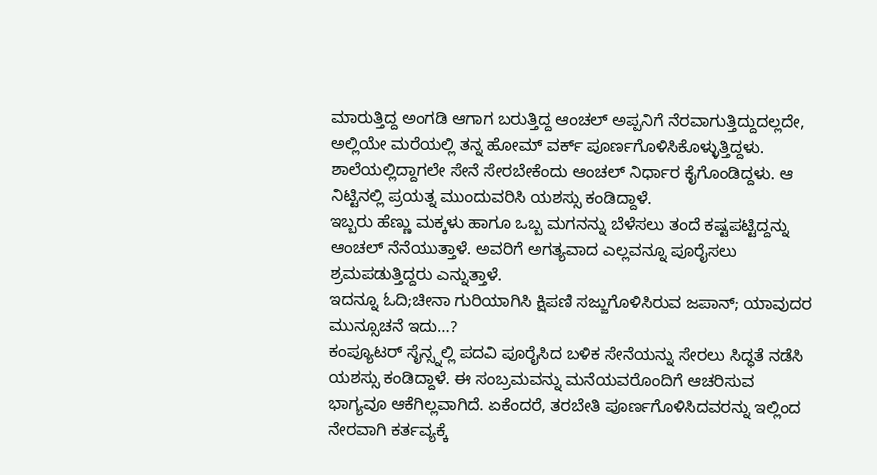ಮಾರುತ್ತಿದ್ದ ಅಂಗಡಿ ಆಗಾಗ ಬರುತ್ತಿದ್ದ ಆಂಚಲ್ ಅಪ್ಪನಿಗೆ ನೆರವಾಗುತ್ತಿದ್ದುದಲ್ಲದೇ, ಅಲ್ಲಿಯೇ ಮರೆಯಲ್ಲಿ ತನ್ನ ಹೋಮ್ ವರ್ಕ್ ಪೂರ್ಣಗೊಳಿಸಿಕೊಳ್ಳುತ್ತಿದ್ದಳು. ಶಾಲೆಯಲ್ಲಿದ್ದಾಗಲೇ ಸೇನೆ ಸೇರಬೇಕೆಂದು ಆಂಚಲ್ ನಿರ್ಧಾರ ಕೈಗೊಂಡಿದ್ದಳು. ಆ ನಿಟ್ಟಿನಲ್ಲಿ ಪ್ರಯತ್ನ ಮುಂದುವರಿಸಿ ಯಶಸ್ಸು ಕಂಡಿದ್ದಾಳೆ.
ಇಬ್ಬರು ಹೆಣ್ಣು ಮಕ್ಕಳು ಹಾಗೂ ಒಬ್ಬ ಮಗನನ್ನು ಬೆಳೆಸಲು ತಂದೆ ಕಷ್ಟಪಟ್ಟಿದ್ದನ್ನು ಆಂಚಲ್ ನೆನೆಯುತ್ತಾಳೆ. ಅವರಿಗೆ ಅಗತ್ಯವಾದ ಎಲ್ಲವನ್ನೂ ಪೂರೈಸಲು ಶ್ರಮಪಡುತ್ತಿದ್ದರು ಎನ್ನುತ್ತಾಳೆ.
ಇದನ್ನೂ ಓದಿ;ಚೀನಾ ಗುರಿಯಾಗಿಸಿ ಕ್ಷಿಪಣಿ ಸಜ್ಜುಗೊಳಿಸಿರುವ ಜಪಾನ್; ಯಾವುದರ ಮುನ್ಸೂಚನೆ ಇದು…?
ಕಂಪ್ಯೂಟರ್ ಸೈನ್ಸ್ನಲ್ಲಿ ಪದವಿ ಪೂರೈಸಿದ ಬಳಿಕ ಸೇನೆಯನ್ನು ಸೇರಲು ಸಿದ್ಧತೆ ನಡೆಸಿ ಯಶಸ್ಸು ಕಂಡಿದ್ದಾಳೆ. ಈ ಸಂಬ್ರಮವನ್ನು ಮನೆಯವರೊಂದಿಗೆ ಆಚರಿಸುವ ಭಾಗ್ಯವೂ ಆಕೆಗಿಲ್ಲವಾಗಿದೆ. ಏಕೆಂದರೆ, ತರಬೇತಿ ಪೂರ್ಣಗೊಳಿಸಿದವರನ್ನು ಇಲ್ಲಿಂದ ನೇರವಾಗಿ ಕರ್ತವ್ಯಕ್ಕೆ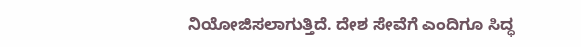ನಿಯೋಜಿಸಲಾಗುತ್ತಿದೆ. ದೇಶ ಸೇವೆಗೆ ಎಂದಿಗೂ ಸಿದ್ಧ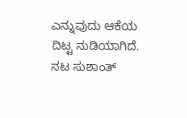ಎನ್ನುವುದು ಆಕೆಯ ದಿಟ್ಟ ನುಡಿಯಾಗಿದೆ.
ನಟ ಸುಶಾಂತ್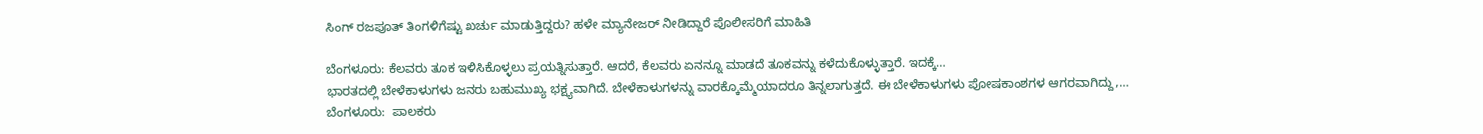ಸಿಂಗ್ ರಜಪೂತ್ ತಿಂಗಳಿಗೆಷ್ಟು ಖರ್ಚು ಮಾಡುತ್ತಿದ್ದರು? ಹಳೇ ಮ್ಯಾನೇಜರ್ ನೀಡಿದ್ದಾರೆ ಪೊಲೀಸರಿಗೆ ಮಾಹಿತಿ

ಬೆಂಗಳೂರು: ಕೆಲವರು ತೂಕ ಇಳಿಸಿಕೊಳ್ಳಲು ಪ್ರಯತ್ನಿಸುತ್ತಾರೆ. ಆದರೆ, ಕೆಲವರು ಏನನ್ನೂ ಮಾಡದೆ ತೂಕವನ್ನು ಕಳೆದುಕೊಳ್ಳುತ್ತಾರೆ. ಇದಕ್ಕೆ…
ಭಾರತದಲ್ಲಿ ಬೇಳೆಕಾಳುಗಳು ಜನರು ಬಹುಮುಖ್ಯ ಭಕ್ಷ್ಯವಾಗಿದೆ. ಬೇಳೆಕಾಳುಗಳನ್ನು ವಾರಕ್ಕೊಮ್ಮೆಯಾದರೂ ತಿನ್ನಲಾಗುತ್ತದೆ. ಈ ಬೇಳೆಕಾಳುಗಳು ಪೋಷಕಾಂಶಗಳ ಆಗರವಾಗಿದ್ದು,…
ಬೆಂಗಳೂರು:  ಪಾಲಕರು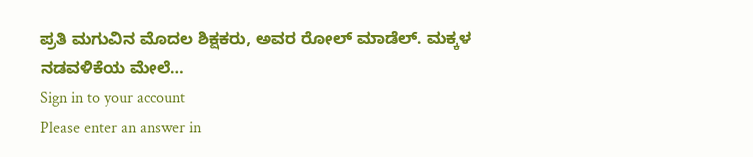ಪ್ರತಿ ಮಗುವಿನ ಮೊದಲ ಶಿಕ್ಷಕರು, ಅವರ ರೋಲ್ ಮಾಡೆಲ್. ಮಕ್ಕಳ ನಡವಳಿಕೆಯ ಮೇಲೆ…
Sign in to your account
Please enter an answer in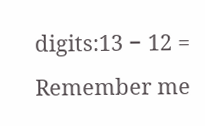digits:13 − 12 =
Remember me